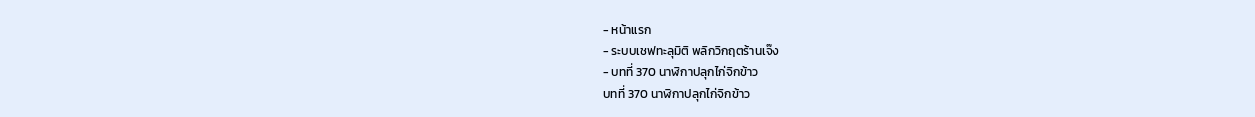- หน้าแรก
- ระบบเชฟทะลุมิติ พลิกวิกฤตร้านเจ๊ง
- บทที่ 370 นาฬิกาปลุกไก่จิกข้าว
บทที่ 370 นาฬิกาปลุกไก่จิกข้าว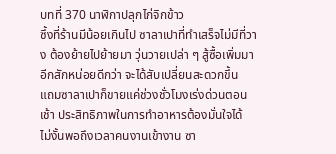บทที่ 370 นาฬิกาปลุกไก่จิกข้าว
ซึ้งที่ร้านมีน้อยเกินไป ซาลาเปาที่ทำเสร็จไม่มีที่วาง ต้องย้ายไปย้ายมา วุ่นวายเปล่า ๆ สู้ซื้อเพิ่มมาอีกสักหน่อยดีกว่า จะได้สับเปลี่ยนสะดวกขึ้น
แถมซาลาเปาก็ขายแค่ช่วงชั่วโมงเร่งด่วนตอนเช้า ประสิทธิภาพในการทำอาหารต้องมั่นใจได้
ไม่งั้นพอถึงเวลาคนงานเข้างาน ซา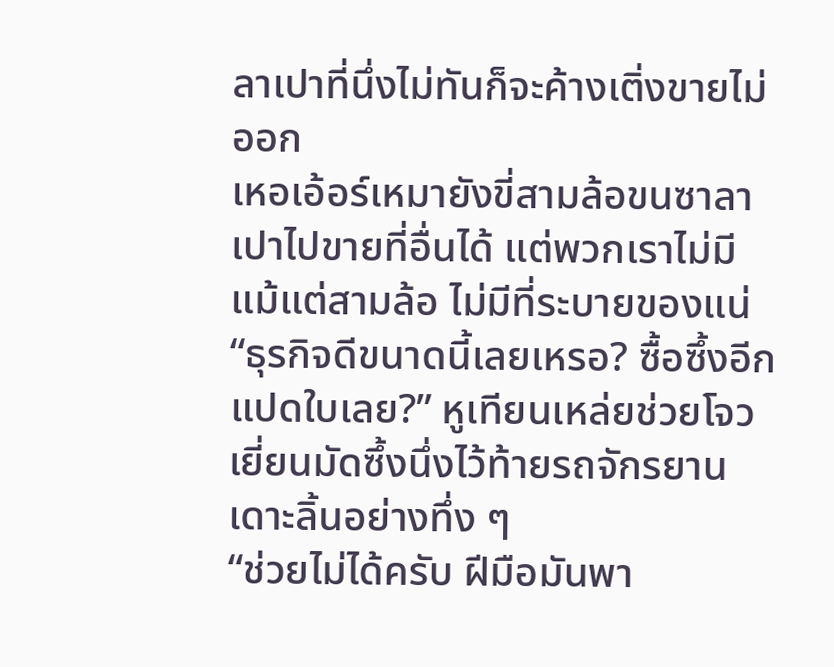ลาเปาที่นึ่งไม่ทันก็จะค้างเติ่งขายไม่ออก
เหอเอ้อร์เหมายังขี่สามล้อขนซาลาเปาไปขายที่อื่นได้ แต่พวกเราไม่มีแม้แต่สามล้อ ไม่มีที่ระบายของแน่
“ธุรกิจดีขนาดนี้เลยเหรอ? ซื้อซึ้งอีกแปดใบเลย?” หูเทียนเหล่ยช่วยโจวเยี่ยนมัดซึ้งนึ่งไว้ท้ายรถจักรยาน เดาะลิ้นอย่างทึ่ง ๆ
“ช่วยไม่ได้ครับ ฝีมือมันพา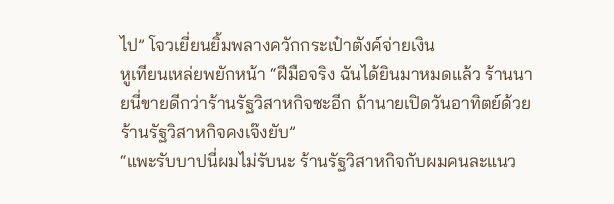ไป” โจวเยี่ยนยิ้มพลางควักกระเป๋าตังค์จ่ายเงิน
หูเทียนเหล่ยพยักหน้า “ฝีมือจริง ฉันได้ยินมาหมดแล้ว ร้านนายนี่ขายดีกว่าร้านรัฐวิสาหกิจซะอีก ถ้านายเปิดวันอาทิตย์ด้วย ร้านรัฐวิสาหกิจคงเจ๊งยับ”
“แพะรับบาปนี่ผมไม่รับนะ ร้านรัฐวิสาหกิจกับผมคนละแนว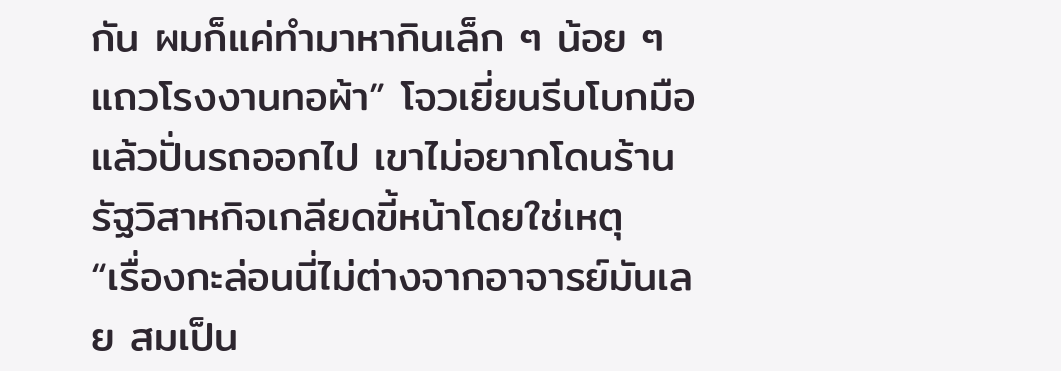กัน ผมก็แค่ทำมาหากินเล็ก ๆ น้อย ๆ แถวโรงงานทอผ้า” โจวเยี่ยนรีบโบกมือ แล้วปั่นรถออกไป เขาไม่อยากโดนร้านรัฐวิสาหกิจเกลียดขี้หน้าโดยใช่เหตุ
“เรื่องกะล่อนนี่ไม่ต่างจากอาจารย์มันเลย สมเป็น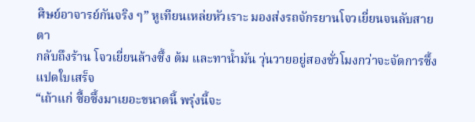ศิษย์อาจารย์กันจริง ๆ” หูเทียนเหล่ยหัวเราะ มองส่งรถจักรยานโจวเยี่ยนจนลับสายตา
กลับถึงร้าน โจวเยี่ยนล้างซึ้ง ต้ม และทาน้ำมัน วุ่นวายอยู่สองชั่วโมงกว่าจะจัดการซึ้งแปดใบเสร็จ
“เถ้าแก่ ซื้อซึ้งมาเยอะขนาดนี้ พรุ่งนี้จะ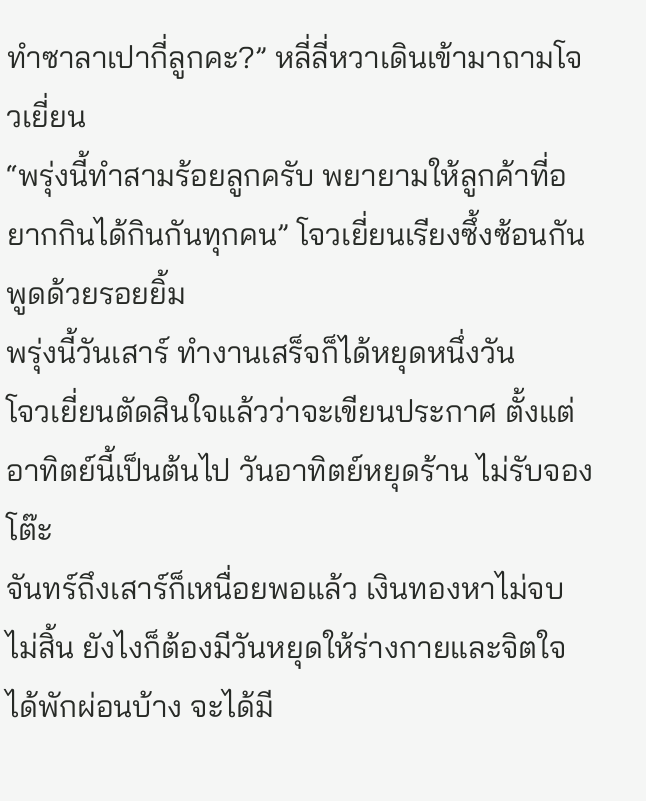ทำซาลาเปากี่ลูกคะ?” หลี่ลี่หวาเดินเข้ามาถามโจวเยี่ยน
“พรุ่งนี้ทำสามร้อยลูกครับ พยายามให้ลูกค้าที่อยากกินได้กินกันทุกคน” โจวเยี่ยนเรียงซึ้งซ้อนกัน พูดด้วยรอยยิ้ม
พรุ่งนี้วันเสาร์ ทำงานเสร็จก็ได้หยุดหนึ่งวัน
โจวเยี่ยนตัดสินใจแล้วว่าจะเขียนประกาศ ตั้งแต่อาทิตย์นี้เป็นต้นไป วันอาทิตย์หยุดร้าน ไม่รับจองโต๊ะ
จันทร์ถึงเสาร์ก็เหนื่อยพอแล้ว เงินทองหาไม่จบไม่สิ้น ยังไงก็ต้องมีวันหยุดให้ร่างกายและจิตใจได้พักผ่อนบ้าง จะได้มี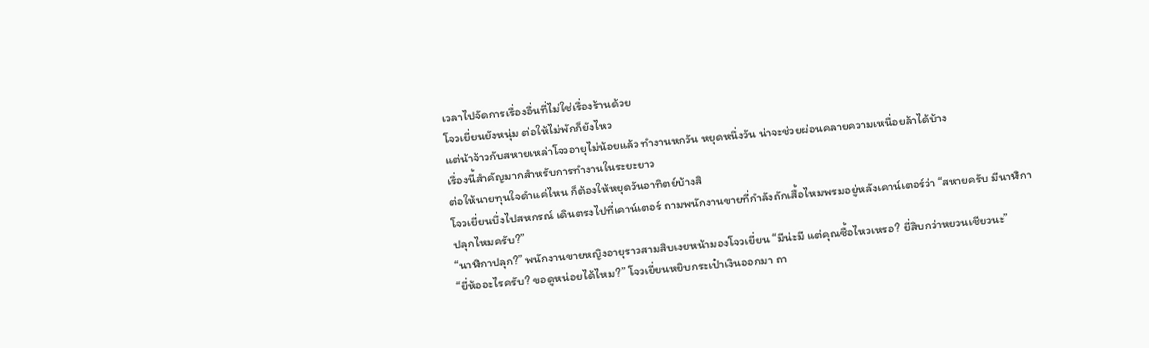เวลาไปจัดการเรื่องอื่นที่ไม่ใช่เรื่องร้านด้วย
โจวเยี่ยนยังหนุ่ม ต่อให้ไม่พักก็ยังไหว
แต่น้าจ้าวกับสหายเหล่าโจวอายุไม่น้อยแล้ว ทำงานหกวัน หยุดหนึ่งวัน น่าจะช่วยผ่อนคลายความเหนื่อยล้าได้บ้าง
เรื่องนี้สำคัญมากสำหรับการทำงานในระยะยาว
ต่อให้นายทุนใจดำแค่ไหน ก็ต้องให้หยุดวันอาทิตย์บ้างสิ
โจวเยี่ยนบึ่งไปสหกรณ์ เดินตรงไปที่เคาน์เตอร์ ถามพนักงานขายที่กำลังถักเสื้อไหมพรมอยู่หลังเคาน์เตอร์ว่า “สหายครับ มีนาฬิกาปลุกไหมครับ?”
“นาฬิกาปลุก?” พนักงานขายหญิงอายุราวสามสิบเงยหน้ามองโจวเยี่ยน “มีน่ะมี แต่คุณซื้อไหวเหรอ? ยี่สิบกว่าหยวนเชียวนะ”
“ยี่ห้ออะไรครับ? ขอดูหน่อยได้ไหม?” โจวเยี่ยนหยิบกระเป๋าเงินออกมา ถา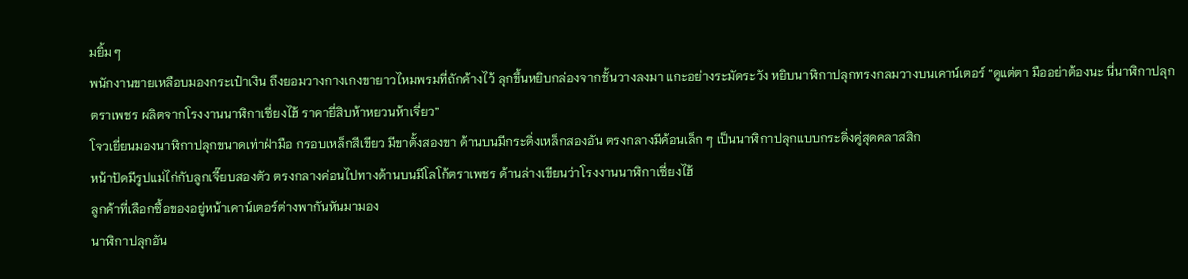มยิ้ม ๆ
พนักงานขายเหลือบมองกระเป๋าเงิน ถึงยอมวางกางเกงขายาวไหมพรมที่ถักค้างไว้ ลุกขึ้นหยิบกล่องจากชั้นวางลงมา แกะอย่างระมัดระวัง หยิบนาฬิกาปลุกทรงกลมวางบนเคาน์เตอร์ “ดูแต่ตา มืออย่าต้องนะ นี่นาฬิกาปลุกตราเพชร ผลิตจากโรงงานนาฬิกาเซี่ยงไฮ้ ราคายี่สิบห้าหยวนห้าเจี่ยว”
โจวเยี่ยนมองนาฬิกาปลุกขนาดเท่าฝ่ามือ กรอบเหล็กสีเขียว มีขาตั้งสองขา ด้านบนมีกระดิ่งเหล็กสองอัน ตรงกลางมีค้อนเล็ก ๆ เป็นนาฬิกาปลุกแบบกระดิ่งคู่สุดคลาสสิก
หน้าปัดมีรูปแม่ไก่กับลูกเจี๊ยบสองตัว ตรงกลางค่อนไปทางด้านบนมีโลโก้ตราเพชร ด้านล่างเขียนว่าโรงงานนาฬิกาเซี่ยงไฮ้
ลูกค้าที่เลือกซื้อของอยู่หน้าเคาน์เตอร์ต่างพากันหันมามอง
นาฬิกาปลุกอัน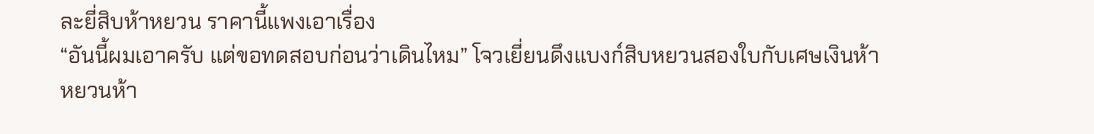ละยี่สิบห้าหยวน ราคานี้แพงเอาเรื่อง
“อันนี้ผมเอาครับ แต่ขอทดสอบก่อนว่าเดินไหม” โจวเยี่ยนดึงแบงก์สิบหยวนสองใบกับเศษเงินห้าหยวนห้า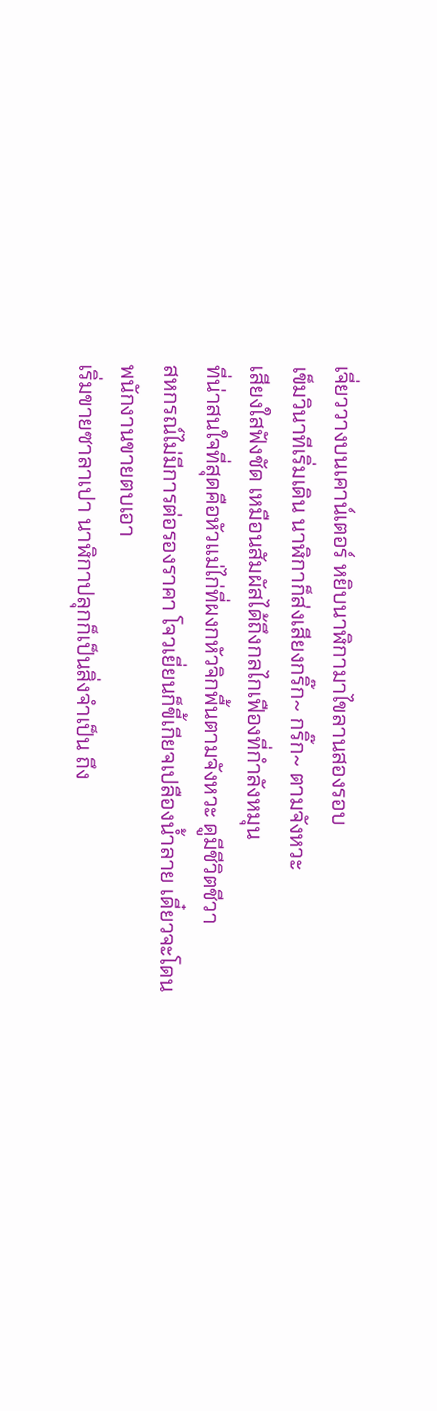เจี่ยววางบนเคาน์เตอร์ หยิบนาฬิกามาไขลานสองรอบ
เข็มวินาทีเริ่มเดิน นาฬิกาก็ส่งเสียงกริ๊ก~ กริ๊ก~ ตามจังหวะ
เสียงใสฟังชัด เหมือนสัมผัสได้ถึงกลไกเฟืองที่กำลังหมุน
ที่น่าสนใจที่สุดคือหัวแม่ไก่ที่ผงกหัวจิกพื้นตามจังหวะ ดูมีชีวิตชีวา
สหกรณ์ไม่มีการต่อรองราคา โจวเยี่ยนก็ขี้เกียจเปลืองน้ำลาย เดี๋ยวจะโดนพนักงานขายตบเอา
เริ่มขายซาลาเปา นาฬิกาปลุกก็เป็นสิ่งจำเป็น ถึง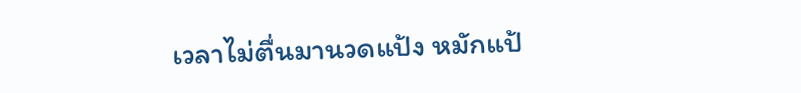เวลาไม่ตื่นมานวดแป้ง หมักแป้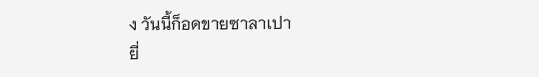ง วันนี้ก็อดขายซาลาเปา
ยี่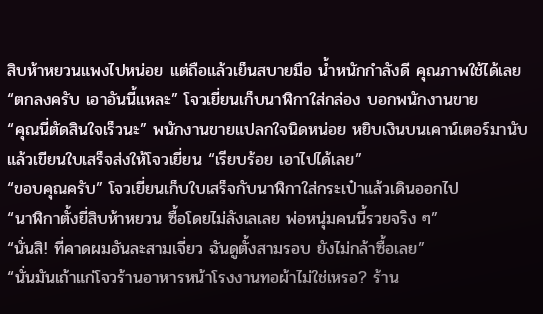สิบห้าหยวนแพงไปหน่อย แต่ถือแล้วเย็นสบายมือ น้ำหนักกำลังดี คุณภาพใช้ได้เลย
“ตกลงครับ เอาอันนี้แหละ” โจวเยี่ยนเก็บนาฬิกาใส่กล่อง บอกพนักงานขาย
“คุณนี่ตัดสินใจเร็วนะ” พนักงานขายแปลกใจนิดหน่อย หยิบเงินบนเคาน์เตอร์มานับ แล้วเขียนใบเสร็จส่งให้โจวเยี่ยน “เรียบร้อย เอาไปได้เลย”
“ขอบคุณครับ” โจวเยี่ยนเก็บใบเสร็จกับนาฬิกาใส่กระเป๋าแล้วเดินออกไป
“นาฬิกาตั้งยี่สิบห้าหยวน ซื้อโดยไม่ลังเลเลย พ่อหนุ่มคนนี้รวยจริง ๆ”
“นั่นสิ! ที่คาดผมอันละสามเจี่ยว ฉันดูตั้งสามรอบ ยังไม่กล้าซื้อเลย”
“นั่นมันเถ้าแก่โจวร้านอาหารหน้าโรงงานทอผ้าไม่ใช่เหรอ? ร้าน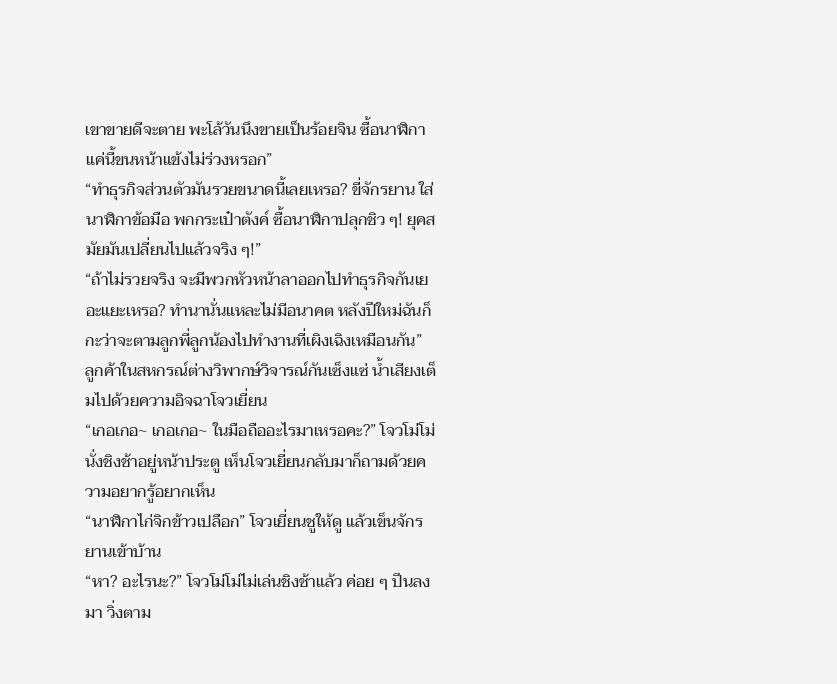เขาขายดีจะตาย พะโล้วันนึงขายเป็นร้อยจิน ซื้อนาฬิกาแค่นี้ขนหน้าแข้งไม่ร่วงหรอก”
“ทำธุรกิจส่วนตัวมันรวยขนาดนี้เลยเหรอ? ขี่จักรยาน ใส่นาฬิกาข้อมือ พกกระเป๋าตังค์ ซื้อนาฬิกาปลุกชิว ๆ! ยุคสมัยมันเปลี่ยนไปแล้วจริง ๆ!”
“ถ้าไม่รวยจริง จะมีพวกหัวหน้าลาออกไปทำธุรกิจกันเยอะแยะเหรอ? ทำนานั่นแหละไม่มีอนาคต หลังปีใหม่ฉันก็กะว่าจะตามลูกพี่ลูกน้องไปทำงานที่เผิงเฉิงเหมือนกัน”
ลูกค้าในสหกรณ์ต่างวิพากษ์วิจารณ์กันเซ็งแซ่ น้ำเสียงเต็มไปด้วยความอิจฉาโจวเยี่ยน
“เกอเกอ~ เกอเกอ~ ในมือถืออะไรมาเหรอคะ?” โจวโม่โม่นั่งชิงช้าอยู่หน้าประตู เห็นโจวเยี่ยนกลับมาก็ถามด้วยความอยากรู้อยากเห็น
“นาฬิกาไก่จิกข้าวเปลือก” โจวเยี่ยนชูให้ดู แล้วเข็นจักรยานเข้าบ้าน
“หา? อะไรนะ?” โจวโม่โม่ไม่เล่นชิงช้าแล้ว ค่อย ๆ ปีนลงมา วิ่งตาม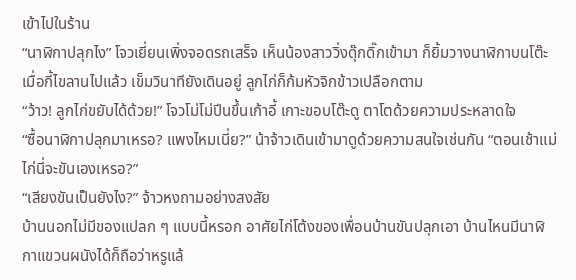เข้าไปในร้าน
“นาฬิกาปลุกไง” โจวเยี่ยนเพิ่งจอดรถเสร็จ เห็นน้องสาววิ่งดุ๊กดิ๊กเข้ามา ก็ยิ้มวางนาฬิกาบนโต๊ะ
เมื่อกี้ไขลานไปแล้ว เข็มวินาทียังเดินอยู่ ลูกไก่ก็ก้มหัวจิกข้าวเปลือกตาม
“ว้าว! ลูกไก่ขยับได้ด้วย!” โจวโม่โม่ปีนขึ้นเก้าอี้ เกาะขอบโต๊ะดู ตาโตด้วยความประหลาดใจ
“ซื้อนาฬิกาปลุกมาเหรอ? แพงไหมเนี่ย?” น้าจ้าวเดินเข้ามาดูด้วยความสนใจเช่นกัน “ตอนเช้าแม่ไก่นี่จะขันเองเหรอ?”
“เสียงขันเป็นยังไง?” จ้าวหงถามอย่างสงสัย
บ้านนอกไม่มีของแปลก ๆ แบบนี้หรอก อาศัยไก่โต้งของเพื่อนบ้านขันปลุกเอา บ้านไหนมีนาฬิกาแขวนผนังได้ก็ถือว่าหรูแล้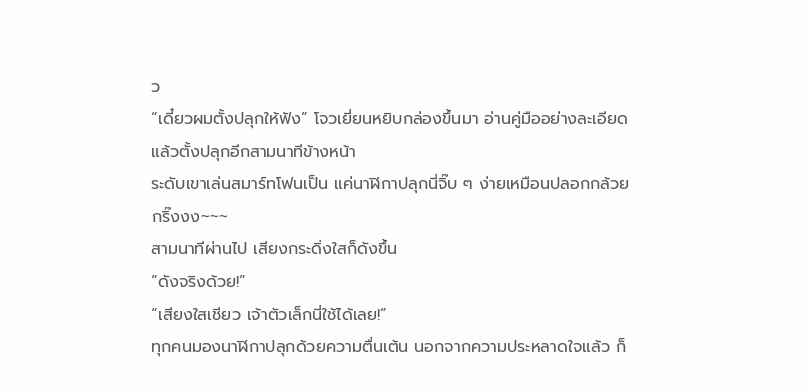ว
“เดี๋ยวผมตั้งปลุกให้ฟัง” โจวเยี่ยนหยิบกล่องขึ้นมา อ่านคู่มืออย่างละเอียด แล้วตั้งปลุกอีกสามนาทีข้างหน้า
ระดับเขาเล่นสมาร์ทโฟนเป็น แค่นาฬิกาปลุกนี่จิ๊บ ๆ ง่ายเหมือนปลอกกล้วย
กริ๊งงง~~~
สามนาทีผ่านไป เสียงกระดิ่งใสก็ดังขึ้น
“ดังจริงด้วย!”
“เสียงใสเชียว เจ้าตัวเล็กนี่ใช้ได้เลย!”
ทุกคนมองนาฬิกาปลุกด้วยความตื่นเต้น นอกจากความประหลาดใจแล้ว ก็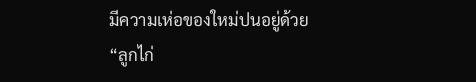มีความเห่อของใหม่ปนอยู่ด้วย
“ลูกไก่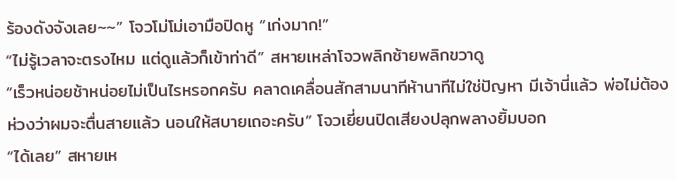ร้องดังจังเลย~~” โจวโม่โม่เอามือปิดหู “เก่งมาก!”
“ไม่รู้เวลาจะตรงไหม แต่ดูแล้วก็เข้าท่าดี” สหายเหล่าโจวพลิกซ้ายพลิกขวาดู
“เร็วหน่อยช้าหน่อยไม่เป็นไรหรอกครับ คลาดเคลื่อนสักสามนาทีห้านาทีไม่ใช่ปัญหา มีเจ้านี่แล้ว พ่อไม่ต้องห่วงว่าผมจะตื่นสายแล้ว นอนให้สบายเถอะครับ” โจวเยี่ยนปิดเสียงปลุกพลางยิ้มบอก
“ได้เลย” สหายเห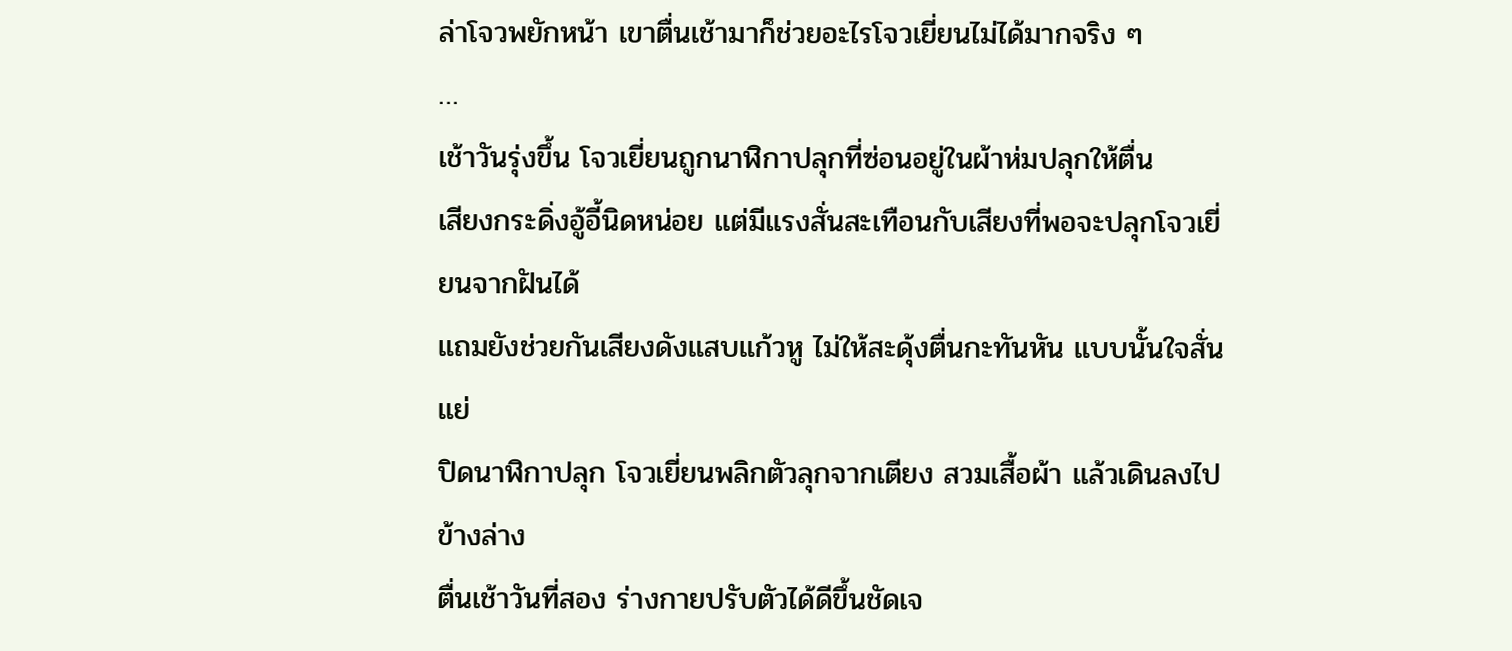ล่าโจวพยักหน้า เขาตื่นเช้ามาก็ช่วยอะไรโจวเยี่ยนไม่ได้มากจริง ๆ
…
เช้าวันรุ่งขึ้น โจวเยี่ยนถูกนาฬิกาปลุกที่ซ่อนอยู่ในผ้าห่มปลุกให้ตื่น
เสียงกระดิ่งอู้อี้นิดหน่อย แต่มีแรงสั่นสะเทือนกับเสียงที่พอจะปลุกโจวเยี่ยนจากฝันได้
แถมยังช่วยกันเสียงดังแสบแก้วหู ไม่ให้สะดุ้งตื่นกะทันหัน แบบนั้นใจสั่นแย่
ปิดนาฬิกาปลุก โจวเยี่ยนพลิกตัวลุกจากเตียง สวมเสื้อผ้า แล้วเดินลงไปข้างล่าง
ตื่นเช้าวันที่สอง ร่างกายปรับตัวได้ดีขึ้นชัดเจ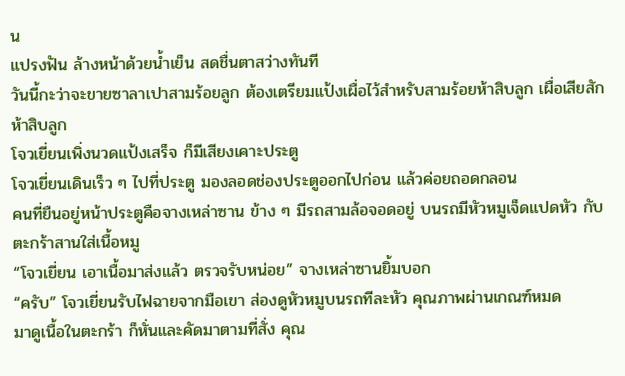น
แปรงฟัน ล้างหน้าด้วยน้ำเย็น สดชื่นตาสว่างทันที
วันนี้กะว่าจะขายซาลาเปาสามร้อยลูก ต้องเตรียมแป้งเผื่อไว้สำหรับสามร้อยห้าสิบลูก เผื่อเสียสักห้าสิบลูก
โจวเยี่ยนเพิ่งนวดแป้งเสร็จ ก็มีเสียงเคาะประตู
โจวเยี่ยนเดินเร็ว ๆ ไปที่ประตู มองลอดช่องประตูออกไปก่อน แล้วค่อยถอดกลอน
คนที่ยืนอยู่หน้าประตูคือจางเหล่าซาน ข้าง ๆ มีรถสามล้อจอดอยู่ บนรถมีหัวหมูเจ็ดแปดหัว กับตะกร้าสานใส่เนื้อหมู
“โจวเยี่ยน เอาเนื้อมาส่งแล้ว ตรวจรับหน่อย” จางเหล่าซานยิ้มบอก
“ครับ” โจวเยี่ยนรับไฟฉายจากมือเขา ส่องดูหัวหมูบนรถทีละหัว คุณภาพผ่านเกณฑ์หมด
มาดูเนื้อในตะกร้า ก็หั่นและคัดมาตามที่สั่ง คุณ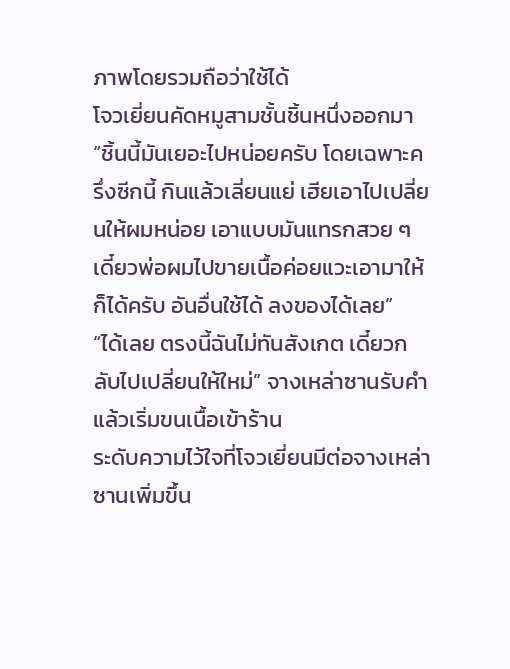ภาพโดยรวมถือว่าใช้ได้
โจวเยี่ยนคัดหมูสามชั้นชิ้นหนึ่งออกมา “ชิ้นนี้มันเยอะไปหน่อยครับ โดยเฉพาะครึ่งซีกนี้ กินแล้วเลี่ยนแย่ เฮียเอาไปเปลี่ยนให้ผมหน่อย เอาแบบมันแทรกสวย ๆ เดี๋ยวพ่อผมไปขายเนื้อค่อยแวะเอามาให้ก็ได้ครับ อันอื่นใช้ได้ ลงของได้เลย”
“ได้เลย ตรงนี้ฉันไม่ทันสังเกต เดี๋ยวกลับไปเปลี่ยนให้ใหม่” จางเหล่าซานรับคำ แล้วเริ่มขนเนื้อเข้าร้าน
ระดับความไว้ใจที่โจวเยี่ยนมีต่อจางเหล่าซานเพิ่มขึ้น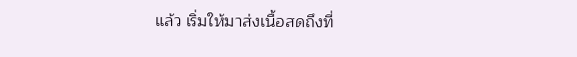แล้ว เริ่มให้มาส่งเนื้อสดถึงที่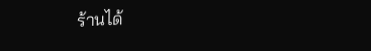ร้านได้